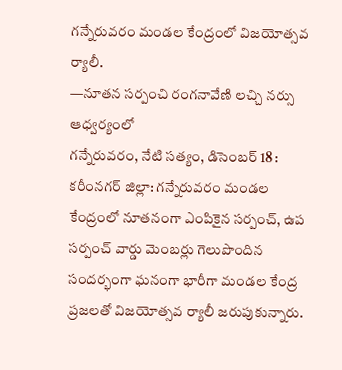గన్నేరువరం మండల కేంద్రంలో విజయోత్సవ ర్యాలీ.
—నూతన సర్పంచి రంగనావేణి లచ్చి నర్సు ఆధ్వర్యంలో
గన్నేరువరం, నేటి సత్యం, డిసెంబర్ 18 :
కరీంనగర్ జిల్లా: గన్నేరువరం మండల కేంద్రంలో నూతనంగా ఎంపికైన సర్పంచ్, ఉప సర్పంచ్ వార్డు మెంబర్లు గెలుపొందిన సందర్భంగా ఘనంగా భారీగా మండల కేంద్ర ప్రజలతో విజయోత్సవ ర్యాలీ జరుపుకున్నారు.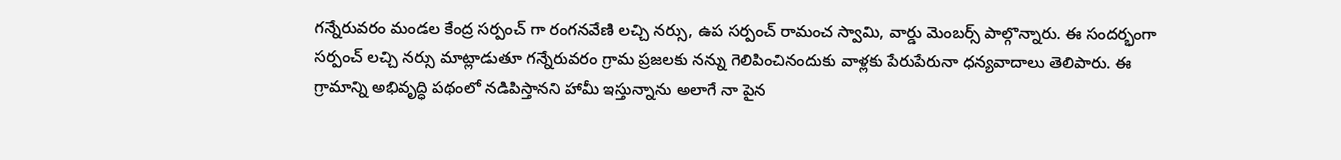గన్నేరువరం మండల కేంద్ర సర్పంచ్ గా రంగనవేణి లచ్చి నర్సు, ఉప సర్పంచ్ రామంచ స్వామి, వార్డు మెంబర్స్ పాల్గొన్నారు. ఈ సందర్భంగా సర్పంచ్ లచ్చి నర్సు మాట్లాడుతూ గన్నేరువరం గ్రామ ప్రజలకు నన్ను గెలిపించినందుకు వాళ్లకు పేరుపేరునా ధన్యవాదాలు తెలిపారు. ఈ గ్రామాన్ని అభివృద్ధి పథంలో నడిపిస్తానని హామీ ఇస్తున్నాను అలాగే నా పైన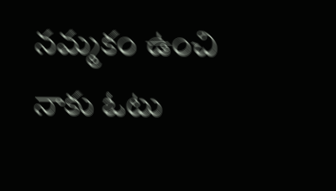నమ్మకం ఉంచి నాకు ఓటు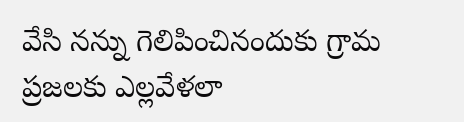వేసి నన్ను గెలిపించినందుకు గ్రామ ప్రజలకు ఎల్లవేళలా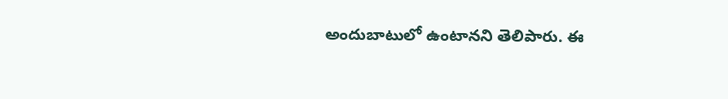అందుబాటులో ఉంటానని తెలిపారు. ఈ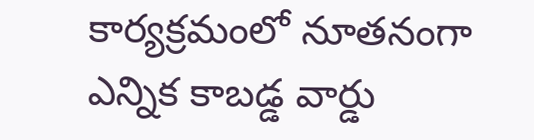కార్యక్రమంలో నూతనంగా ఎన్నిక కాబడ్డ వార్డు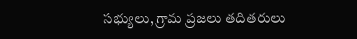సభ్యులు, గ్రామ ప్రజలు తదితరులు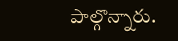పాల్గొన్నారు.